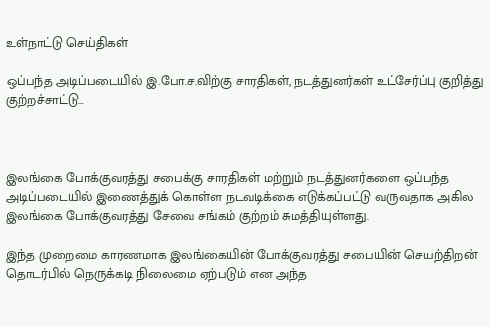உள்நாட்டு செய்திகள்

ஒப்பந்த அடிப்படையில் இ.போ.ச.விற்கு சாரதிகள், நடத்துனர்கள் உட்சேர்ப்பு குறித்து குற்றச்சாட்டு…



இலங்கை போக்குவரத்து சபைக்கு சாரதிகள் மற்றும் நடத்துனர்களை ஒப்பந்த அடிப்படையில் இணைத்துக் கொள்ள நடவடிக்கை எடுக்கப்பட்டு வருவதாக அகில இலங்கை போக்குவரத்து சேவை சங்கம் குற்றம் சுமத்தியுள்ளது.

இந்த முறைமை காரணமாக இலங்கையின் போக்குவரத்து சபையின் செயற்திறன் தொடர்பில் நெருக்கடி நிலைமை ஏற்படும் என அந்த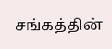சங்கத்தின்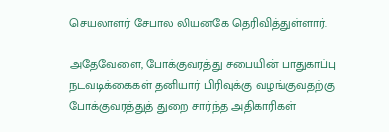செயலாளர் சேபால லியனகே தெரிவித்துள்ளார்.

அதேவேளை, போக்குவரத்து சபையின் பாதுகாப்பு நடவடிக்கைகள் தனியார் பிரிவுக்கு வழங்குவதற்கு போக்குவரத்துத் துறை சார்ந்த அதிகாரிகள்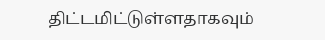திட்டமிட்டுள்ளதாகவும்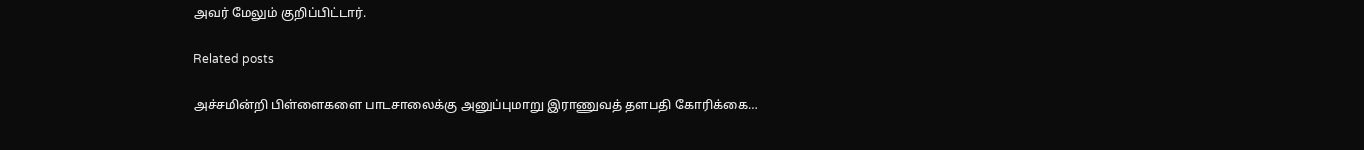அவர் மேலும் குறிப்பிட்டார்.

Related posts

அச்சமின்றி பிள்ளைகளை பாடசாலைக்கு அனுப்புமாறு இராணுவத் தளபதி கோரிக்கை…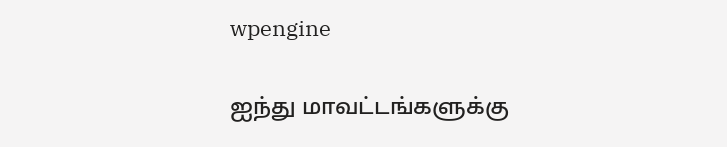wpengine

ஐந்து மாவட்டங்களுக்கு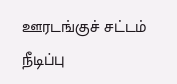ஊரடங்குச் சட்டம் நீடிப்பு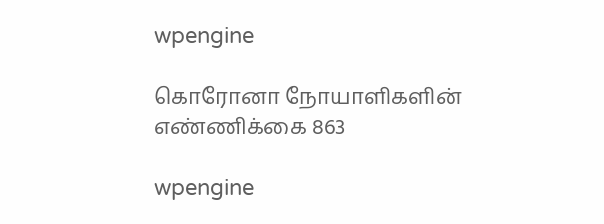wpengine

கொரோனா நோயாளிகளின் எண்ணிக்கை 863

wpengine